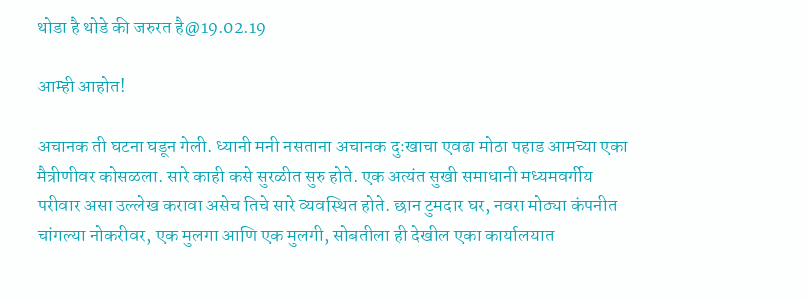थोडा है थोडे की जरुरत है@19.02.19

आम्ही आहोत!

अचानक ती घटना घडून गेली. ध्यानी मनी नसताना अचानक दुःखाचा एवढा मोठा पहाड आमच्या एका मैत्रीणीवर कोसळला. सारे काही कसे सुरळीत सुरु होते. एक अत्यंत सुखी समाधानी मध्यमवर्गीय परीवार असा उल्लेख करावा असेच तिचे सारे व्यवस्थित होते. छान टुमदार घर, नवरा मोठ्या कंपनीत चांगल्या नोकरीवर, एक मुलगा आणि एक मुलगी, सोबतीला ही देखील एका कार्यालयात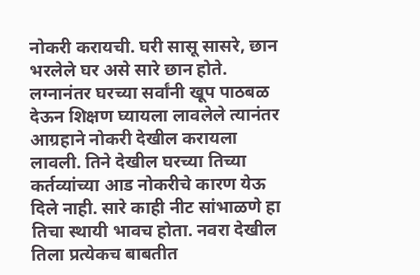नोकरी करायची. घरी सासू सासरे, छान भरलेले घर असे सारे छान होते. लग्नानंतर घरच्या सर्वांनी खूप पाठबळ देऊन शिक्षण घ्यायला लावलेले त्यानंतर आग्रहाने नोकरी देखील करायला लावली. तिने देखील घरच्या तिच्या कर्तव्यांच्या आड नोकरीचे कारण येऊ दिले नाही. सारे काही नीट सांभाळणे हा तिचा स्थायी भावच होता. नवरा देखील तिला प्रत्येकच बाबतीत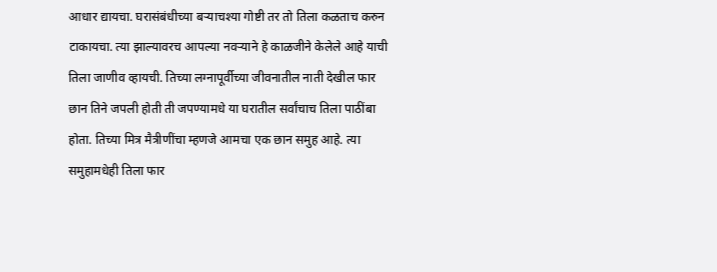आधार द्यायचा. घरासंबंधीच्या बऱ्याचश्या गोष्टी तर तो तिला कळताच करुन टाकायचा. त्या झाल्यावरच आपल्या नवऱ्याने हे काळजीने केलेले आहे याची तिला जाणीव व्हायची. तिच्या लग्नापूर्वीच्या जीवनातील नाती देखील फार छान तिने जपली होती ती जपण्यामधे या घरातील सर्वांचाच तिला पाठींबा होता. तिच्या मित्र मैत्रीणींचा म्हणजे आमचा एक छान समुह आहे. त्या समुहामधेही तिला फार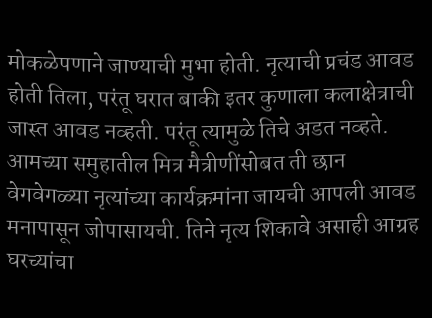मोकळेपणाने जाण्याची मुभा होती. नृत्याची प्रचंड आवड होती तिला, परंतू घरात बाकी इतर कुणाला कलाक्षेत्राची जास्त आवड नव्हती. परंतू त्यामुळे तिचे अडत नव्हते. आमच्या समुहातील मित्र मैत्रीणींसोबत ती छान वेगवेगळ्या नृत्यांच्या कार्यक्रमांना जायची आपली आवड मनापासून जोपासायची. तिने नृत्य शिकावे असाही आग्रह घरच्यांचा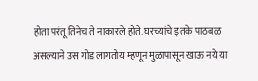होता परंतू तिनेच ते नाकारले होते. घरच्यांचे इतके पाठबळ असल्याने उस गोड लागतोय म्हणून मुळापासून खाऊ नये या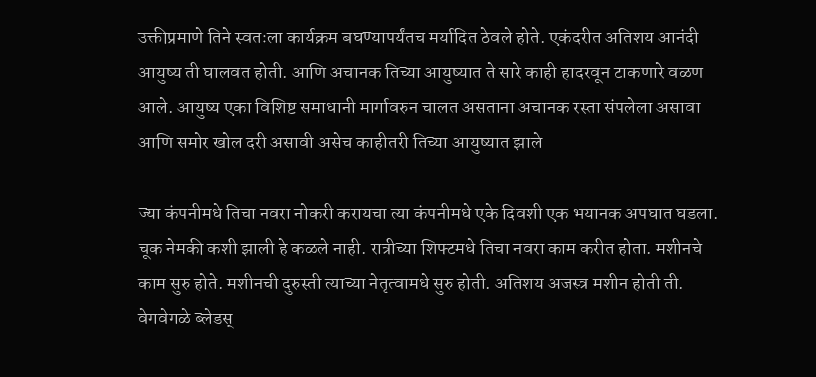उक्तीप्रमाणे तिने स्वतःला कार्यक्रम बघण्यापर्यंतच मर्यादित ठेवले होते. एकंदरीत अतिशय आनंदी आयुष्य ती घालवत होती. आणि अचानक तिच्या आयुष्यात ते सारे काही हादरवून टाकणारे वळण आले. आयुष्य एका विशिष्ट समाधानी मार्गावरुन चालत असताना अचानक रस्ता संपलेला असावा आणि समोर खोल दरी असावी असेच काहीतरी तिच्या आयुष्यात झाले

ज्या कंपनीमधे तिचा नवरा नोकरी करायचा त्या कंपनीमधे एके दिवशी एक भयानक अपघात घडला. चूक नेमकी कशी झाली हे कळले नाही. रात्रीच्या शिफ्टमधे तिचा नवरा काम करीत होता. मशीनचे काम सुरु होते. मशीनची दुरुस्ती त्याच्या नेतृत्वामधे सुरु होती. अतिशय अजस्त्र मशीन होती ती. वेगवेगळे ब्लेडस्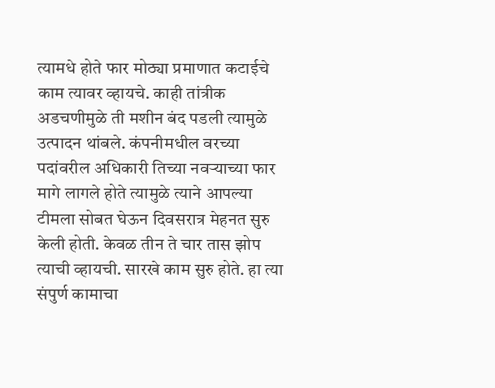त्यामधे होते फार मोठ्या प्रमाणात कटाईचे काम त्यावर व्हायचे. काही तांत्रीक अडचणीमुळे ती मशीन बंद पडली त्यामुळे उत्पादन थांबले. कंपनीमधील वरच्या पदांवरील अधिकारी तिच्या नवऱ्याच्या फार मागे लागले होते त्यामुळे त्याने आपल्या टीमला सोबत घेऊन दिवसरात्र मेहनत सुरु केली होती. केवळ तीन ते चार तास झोप त्याची व्हायची. सारखे काम सुरु होते. हा त्या संपुर्ण कामाचा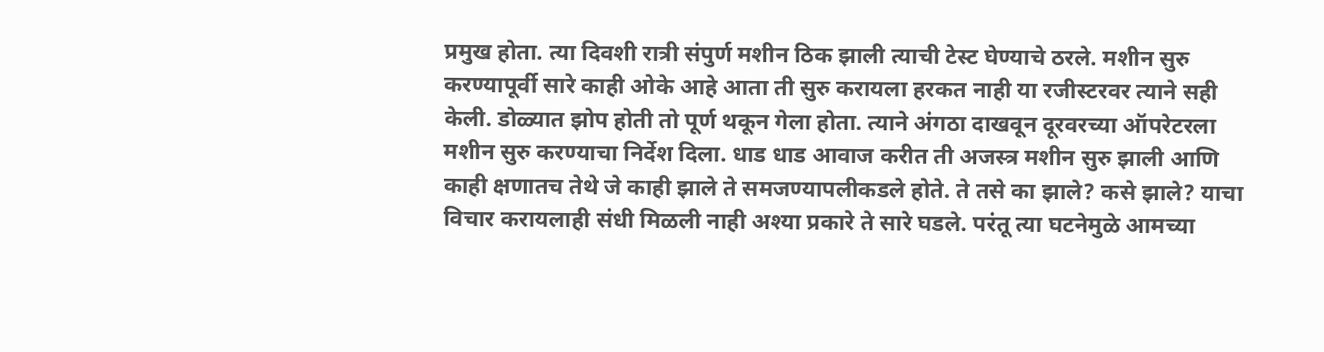प्रमुख होता. त्या दिवशी रात्री संपुर्ण मशीन ठिक झाली त्याची टेस्ट घेण्याचे ठरले. मशीन सुरु करण्यापूर्वी सारे काही ओके आहे आता ती सुरु करायला हरकत नाही या रजीस्टरवर त्याने सही केली. डोळ्यात झोप होती तो पूर्ण थकून गेला होता. त्याने अंगठा दाखवून दूरवरच्या ऑपरेटरला मशीन सुरु करण्याचा निर्देश दिला. धाड धाड आवाज करीत ती अजस्त्र मशीन सुरु झाली आणि काही क्षणातच तेथे जे काही झाले ते समजण्यापलीकडले होते. ते तसे का झाले? कसे झाले? याचा विचार करायलाही संधी मिळली नाही अश्या प्रकारे ते सारे घडले. परंतू त्या घटनेमुळे आमच्या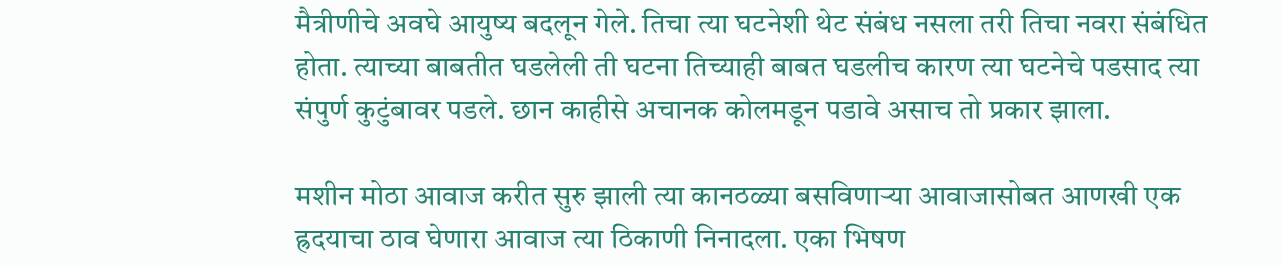मैत्रीणीचे अवघे आयुष्य बदलून गेले. तिचा त्या घटनेशी थेट संबंध नसला तरी तिचा नवरा संबंधित होता. त्याच्या बाबतीत घडलेली ती घटना तिच्याही बाबत घडलीच कारण त्या घटनेचे पडसाद त्या संपुर्ण कुटुंबावर पडले. छान काहीसे अचानक कोलमडून पडावे असाच तो प्रकार झाला.

मशीन मोठा आवाज करीत सुरु झाली त्या कानठळ्या बसविणाऱ्या आवाजासोबत आणखी एक ह्रदयाचा ठाव घेणारा आवाज त्या ठिकाणी निनादला. एका भिषण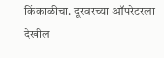किंकाळीचा. दूरवरच्या ऑपरेटरला देखील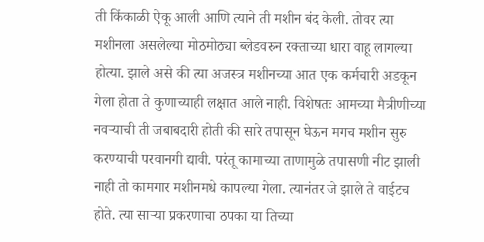ती किंकाळी ऐकू आली आणि त्याने ती मशीन बंद केली. तोवर त्या मशीनला असलेल्या मोठमोठ्या ब्लेडवरुन रक्ताच्या धारा वाहू लागल्या होत्या. झाले असे की त्या अजस्त्र मशीनच्या आत एक कर्मचारी अडकून गेला होता ते कुणाच्याही लक्षात आले नाही. विशेषतः आमच्या मैत्रीणीच्या नवऱ्याची ती जबाबदारी होती की सारे तपासून घेऊन मगच मशीन सुरु करण्याची परवानगी द्यावी. परंतू कामाच्या ताणामुळे तपासणी नीट झाली नाही तो कामगार मशीनमधे कापल्या गेला. त्यानंतर जे झाले ते वाईटच होते. त्या साऱ्या प्रकरणाचा ठपका या तिच्या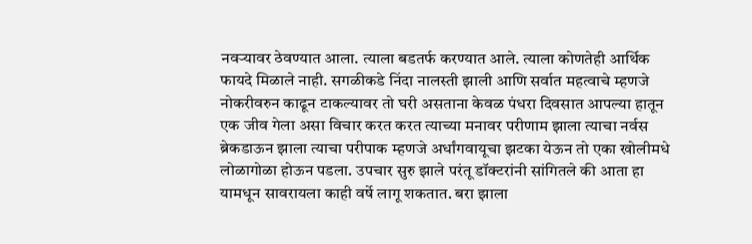नवऱ्यावर ठेवण्यात आला. त्याला बडतर्फ करण्यात आले. त्याला कोणतेही आर्थिक फायदे मिळाले नाही. सगळीकडे निंदा नालस्ती झाली आणि सर्वात महत्वाचे म्हणजे नोकरीवरुन काढून टाकल्यावर तो घरी असताना केवळ पंधरा दिवसात आपल्या हातून एक जीव गेला असा विचार करत करत त्याच्या मनावर परीणाम झाला त्याचा नर्वस ब्रेकडाऊन झाला त्याचा परीपाक म्हणजे अर्धांगवायूचा झटका येऊन तो एका खोलीमधे लोळागोळा होऊन पडला. उपचार सुरु झाले परंतू डॉक्टरांनी सांगितले की आता हा यामधून सावरायला काही वर्षे लागू शकतात. बरा झाला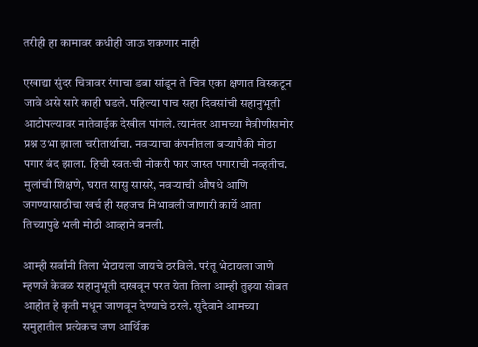तरीही हा कामावर कधीही जाऊ शकणार नाही

एखाद्या सुंदर चित्रावर रंगाचा डबा सांडून ते चित्र एका क्षणात विस्कटून जावे असे सारे काही घडले. पहिल्या पाच सहा दिवसांची सहानुभूती आटोपल्यावर नातेवाईक देखील पांगले. त्यानंतर आमच्या मैत्रीणीसमोर प्रश्न उभा झाला चरीतार्थाचा. नवऱ्याचा कंपनीतला बऱ्यापैकी मोठा पगार बंद झाला. हिची स्वतःची नोकरी फार जास्त पगाराची नव्हतीच. मुलांची शिक्षणे, घरात सासु सासरे, नवऱ्याची औषधे आणि जगण्यासाठीचा खर्च ही सहजच निभावली जाणारी कार्ये आता तिच्यापुढे भली मोठी आव्हाने बनली.

आम्ही सर्वांनी तिला भेटायला जायचे ठरविले. परंतू भेटायला जाणे म्हणजे केवळ सहानुभूती दाखवून परत येता तिला आम्ही तुझ्या सोबत आहोत हे कृती मधून जाणवून देण्याचे ठरले. सुदैवाने आमच्या समुहातील प्रत्येकच जण आर्थिक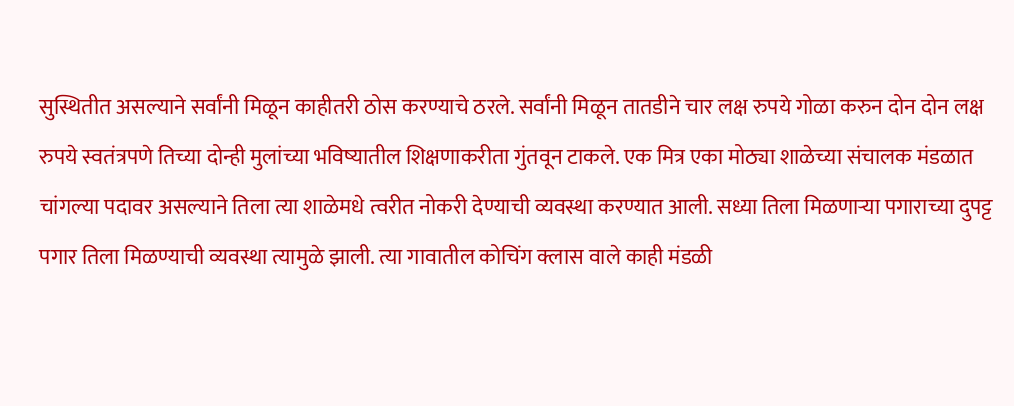सुस्थितीत असल्याने सर्वांनी मिळून काहीतरी ठोस करण्याचे ठरले. सर्वांनी मिळून तातडीने चार लक्ष रुपये गोळा करुन दोन दोन लक्ष रुपये स्वतंत्रपणे तिच्या दोन्ही मुलांच्या भविष्यातील शिक्षणाकरीता गुंतवून टाकले. एक मित्र एका मोठ्या शाळेच्या संचालक मंडळात चांगल्या पदावर असल्याने तिला त्या शाळेमधे त्वरीत नोकरी देण्याची व्यवस्था करण्यात आली. सध्या तिला मिळणाऱ्या पगाराच्या दुपट्ट पगार तिला मिळण्याची व्यवस्था त्यामुळे झाली. त्या गावातील कोचिंग क्लास वाले काही मंडळी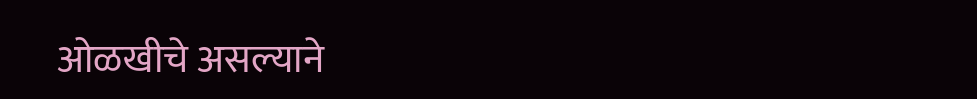ओळखीचे असल्याने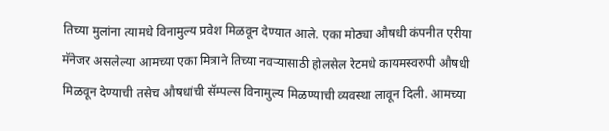तिच्या मुलांना त्यामधे विनामुल्य प्रवेश मिळवून देण्यात आले. एका मोठ्या औषधी कंपनीत एरीया मॅनेजर असलेल्या आमच्या एका मित्राने तिच्या नवऱ्यासाठी होलसेल रेटमधे कायमस्वरुपी औषधी मिळवून देण्याची तसेच औषधांची सॅम्पल्स विनामुल्य मिळण्याची व्यवस्था लावून दिली. आमच्या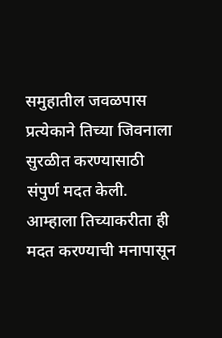समुहातील जवळपास प्रत्येकाने तिच्या जिवनाला सुरळीत करण्यासाठी संपुर्ण मदत केली. आम्हाला तिच्याकरीता ही मदत करण्याची मनापासून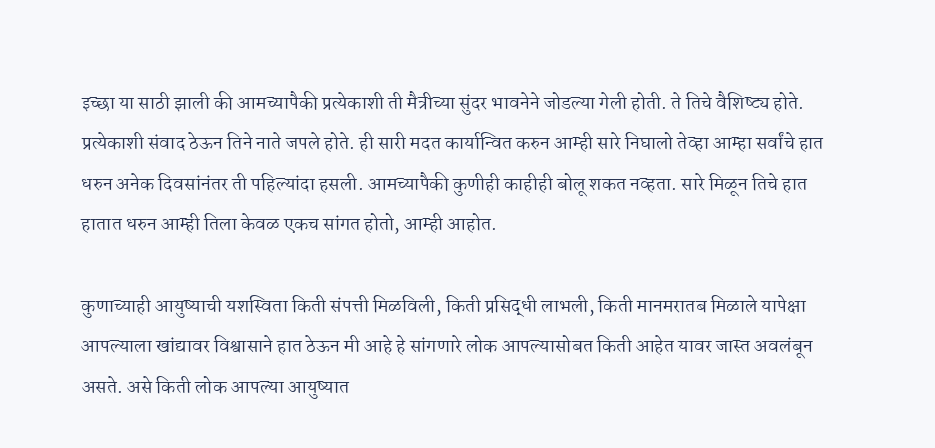इच्छा या साठी झाली की आमच्यापैकी प्रत्येकाशी ती मैत्रीच्या सुंदर भावनेने जोडल्या गेली होती. ते तिचे वैशिष्ट्य होते. प्रत्येकाशी संवाद ठेऊन तिने नाते जपले होते. ही सारी मदत कार्यान्वित करुन आम्ही सारे निघालो तेव्हा आम्हा सर्वांचे हात धरुन अनेक दिवसांनंतर ती पहिल्यांदा हसली. आमच्यापैकी कुणीही काहीही बोलू शकत नव्हता. सारे मिळून तिचे हात हातात धरुन आम्ही तिला केवळ एकच सांगत होतो, आम्ही आहोत.

कुणाच्याही आयुष्याची यशस्विता किती संपत्ती मिळविली, किती प्रसिद्धी लाभली, किती मानमरातब मिळाले यापेक्षा आपल्याला खांद्यावर विश्वासाने हात ठेऊन मी आहे हे सांगणारे लोक आपल्यासोबत किती आहेत यावर जास्त अवलंबून असते. असे किती लोक आपल्या आयुष्यात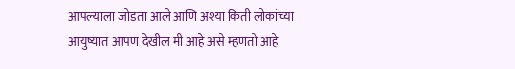आपल्याला जोडता आले आणि अश्या किती लोकांच्या आयुष्यात आपण देखील मी आहे असे म्हणतो आहे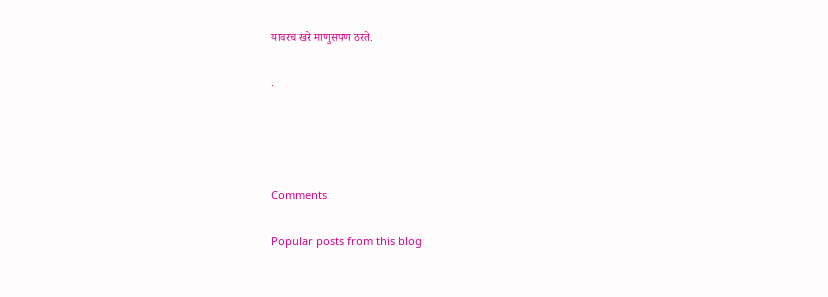यावरच खरे माणुसपण ठरते.

.




Comments

Popular posts from this blog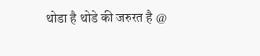थोडा है थोडे की जरुरत है @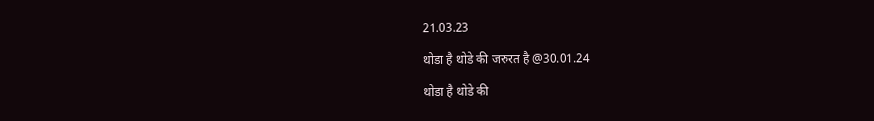21.03.23

थोडा है थोडे की जरुरत है @30.01.24

थोडा है थोडे की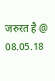जरुरत है @ 08.05.18